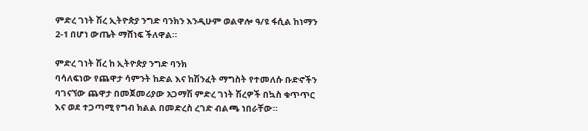ምድረ ገነት ሽረ ኢትዮጵያ ንግድ ባንክን እንዲሁም ወልዋሎ ዓ/ዩ ፋሲል ከነማን 2-1 በሆነ ውጤት ማሸነፍ ችለዋል።

ምድረ ገነት ሽረ ከ ኢትዮጵያ ንግድ ባንክ
ባሳለፍነው የጨዋታ ሳምንት ከድል እና ከሽንፈት ማግስት የተመለሱ ቡድኖችን ባገናኘው ጨዋታ በመጀመሪያው አጋማሽ ምድረ ገነት ሽረዎች በኳስ ቁጥጥር እና ወደ ተጋጣሚ የግብ ክልል በመድረስ ረገድ ብልጫ ነበራቸው።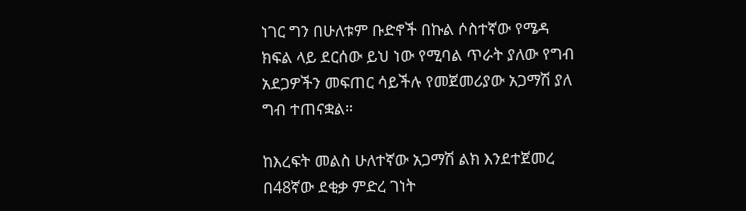ነገር ግን በሁለቱም ቡድኖች በኩል ሶስተኛው የሜዳ ክፍል ላይ ደርሰው ይህ ነው የሚባል ጥራት ያለው የግብ አደጋዎችን መፍጠር ሳይችሉ የመጀመሪያው አጋማሽ ያለ ግብ ተጠናቋል።

ከእረፍት መልስ ሁለተኛው አጋማሽ ልክ እንደተጀመረ በ48ኛው ደቂቃ ምድረ ገነት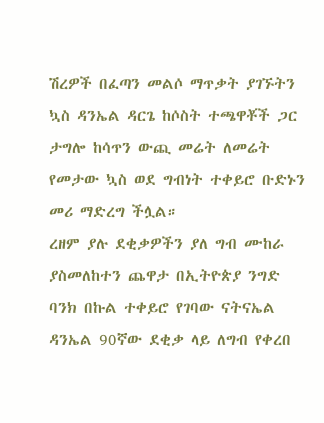ሽረዎች በፈጣን መልሶ ማጥቃት ያገኙትን ኳስ ዳንኤል ዳርጌ ከሶስት ተጫዋቾች ጋር ታግሎ ከሳጥን ውጪ መሬት ለመሬት የመታው ኳስ ወደ ግብነት ተቀይሮ ቡድኑን መሪ ማድረግ ችሏል።
ረዘም ያሉ ደቂቃዎችን ያለ ግብ ሙከራ ያስመለከተን ጨዋታ በኢትዮጵያ ንግድ ባንክ በኩል ተቀይሮ የገባው ናትናኤል ዳንኤል 90ኛው ደቂቃ ላይ ለግብ የቀረበ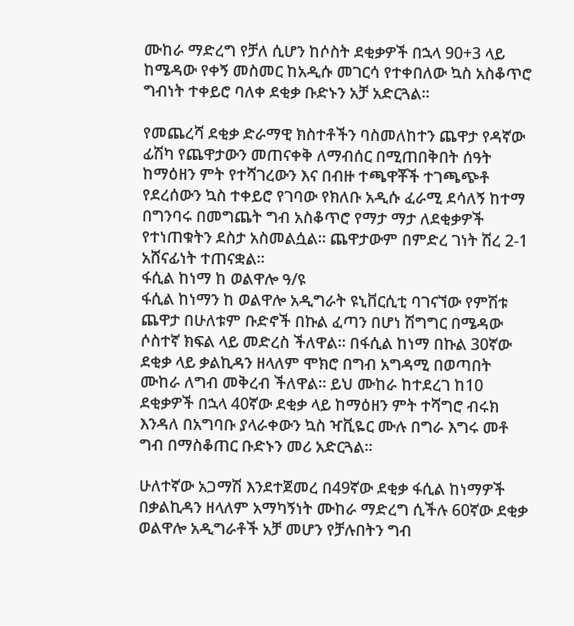ሙከራ ማድረግ የቻለ ሲሆን ከሶስት ደቂቃዎች በኋላ 90+3 ላይ ከሜዳው የቀኝ መስመር ከአዲሱ መገርሳ የተቀበለው ኳስ አስቆጥሮ ግብነት ተቀይሮ ባለቀ ደቂቃ ቡድኑን አቻ አድርጓል።

የመጨረሻ ደቂቃ ድራማዊ ክስተቶችን ባስመለከተን ጨዋታ የዳኛው ፊሽካ የጨዋታውን መጠናቀቅ ለማብሰር በሚጠበቅበት ሰዓት ከማዕዘን ምት የተሻገረውን እና በብዙ ተጫዋቾች ተገጫጭቶ የደረሰውን ኳስ ተቀይሮ የገባው የክለቡ አዲሱ ፈራሚ ደሳለኝ ከተማ በግንባሩ በመግጨት ግብ አስቆጥሮ የማታ ማታ ለደቂቃዎች የተነጠቁትን ደስታ አስመልሷል። ጨዋታውም በምድረ ገነት ሽረ 2-1 አሸናፊነት ተጠናቋል።
ፋሲል ከነማ ከ ወልዋሎ ዓ/ዩ
ፋሲል ከነማን ከ ወልዋሎ አዲግራት ዩኒቨርሲቲ ባገናኘው የምሽቱ ጨዋታ በሁለቱም ቡድኖች በኩል ፈጣን በሆነ ሽግግር በሜዳው ሶስተኛ ክፍል ላይ መድረስ ችለዋል። በፋሲል ከነማ በኩል 30ኛው ደቂቃ ላይ ቃልኪዳን ዘላለም ሞክሮ በግብ አግዳሚ በወጣበት ሙከራ ለግብ መቅረብ ችለዋል። ይህ ሙከራ ከተደረገ ከ10 ደቂቃዎች በኋላ 40ኛው ደቂቃ ላይ ከማዕዘን ምት ተሻግሮ ብሩክ እንዳለ በአግባቡ ያላራቀውን ኳስ ዣቪዬር ሙሉ በግራ እግሩ መቶ ግብ በማስቆጠር ቡድኑን መሪ አድርጓል።

ሁለተኛው አጋማሽ እንደተጀመረ በ49ኛው ደቂቃ ፋሲል ከነማዎች በቃልኪዳን ዘላለም አማካኝነት ሙከራ ማድረግ ሲችሉ 60ኛው ደቂቃ ወልዋሎ አዲግራቶች አቻ መሆን የቻሉበትን ግብ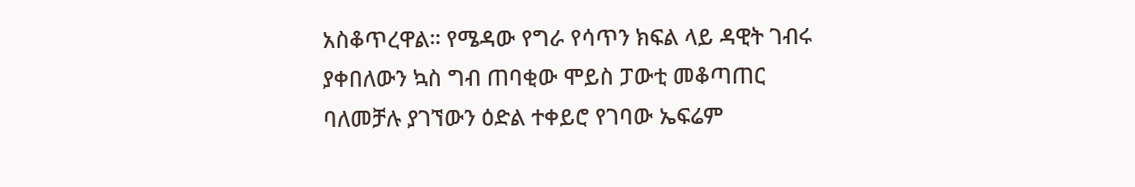አስቆጥረዋል። የሜዳው የግራ የሳጥን ክፍል ላይ ዳዊት ገብሩ ያቀበለውን ኳስ ግብ ጠባቂው ሞይስ ፓውቲ መቆጣጠር ባለመቻሉ ያገኘውን ዕድል ተቀይሮ የገባው ኤፍሬም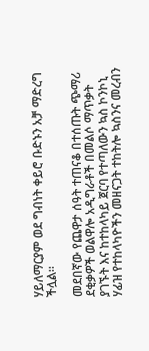ሃይለማርያም ወደ ግብነት ቀይሮ ቡድኑን አቻ ማድረግ ችሏል።

መደበኛው የጨዋታ ሰዓት ተጠናቆ በተሰጡት ጭማሪ ደቂቃዎች ወልዋሎ አዲግራቶች በመልሶ ማጥቃት ያገኙት እና ከተከላካይ ጀርባ የተጣለውን ኳስ ኮንኮኒ ሃፊዝ የተከላካዮችን መዘናጋት ተከትሎ ኳስንና መረብን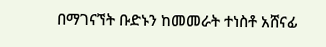በማገናኘት ቡድኑን ከመመራት ተነስቶ አሸናፊ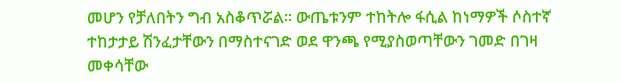መሆን የቻለበትን ግብ አስቆጥሯል። ውጤቱንም ተከትሎ ፋሲል ከነማዎች ሶስተኛ ተከታታይ ሽንፈታቸውን በማስተናገድ ወደ ዋንጫ የሚያስወጣቸውን ገመድ በገዛ መቀሳቸው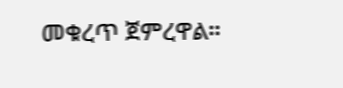መቁረጥ ጀምረዋል።